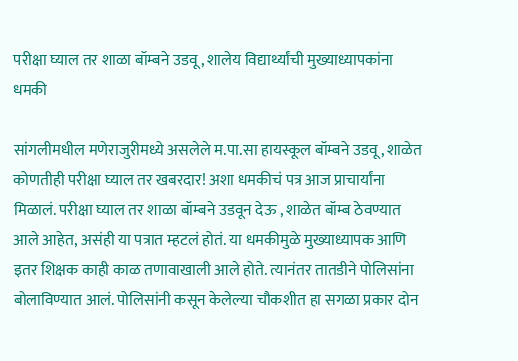परीक्षा घ्याल तर शाळा बॉम्बने उडवू, शालेय विद्यार्थ्यांची मुख्याध्यापकांना धमकी

सांगलीमधील मणेराजुरीमध्ये असलेले म.पा.सा हायस्कूल बॉम्बने उडवू, शाळेत कोणतीही परीक्षा घ्याल तर खबरदार! अशा धमकीचं पत्र आज प्राचार्यांना मिळालं. परीक्षा घ्याल तर शाळा बॉम्बने उडवून देऊ , शाळेत बॉम्ब ठेवण्यात आले आहेत, असंही या पत्रात म्हटलं होतं. या धमकीमुळे मुख्याध्यापक आणि इतर शिक्षक काही काळ तणावाखाली आले होते. त्यानंतर तातडीने पोलिसांना बोलाविण्यात आलं. पोलिसांनी कसून केलेल्या चौकशीत हा सगळा प्रकार दोन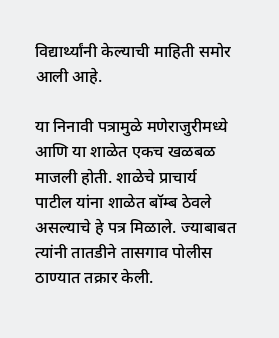विद्यार्थ्यांनी केल्याची माहिती समोर आली आहे.

या निनावी पत्रामुळे मणेराजुरीमध्ये आणि या शाळेत एकच खळबळ माजली होती. शाळेचे प्राचार्य पाटील यांना शाळेत बॉम्ब ठेवले असल्याचे हे पत्र मिळाले. ज्याबाबत त्यांनी तातडीने तासगाव पोलीस ठाण्यात तक्रार केली.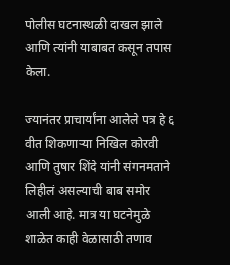पोलीस घटनास्थळी दाखल झाले आणि त्यांनी याबाबत कसून तपास केला.

ज्यानंतर प्राचार्यांना आलेले पत्र हे ६ वीत शिकणाऱ्या निखिल कोरवी आणि तुषार शिंदे यांनी संगनमताने लिहीलं असल्याची बाब समोर आली आहे. मात्र या घटनेमुळे शाळेत काही वेळासाठी तणाव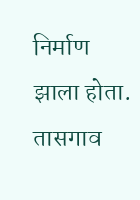निर्माण झाला होता. तासगाव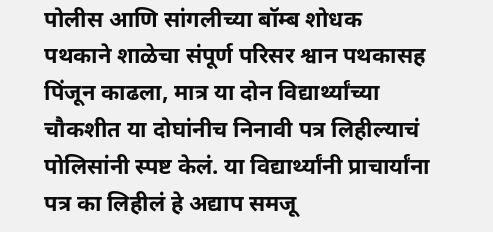पोलीस आणि सांगलीच्या बॉम्ब शोधक पथकाने शाळेचा संपूर्ण परिसर श्वान पथकासह पिंजून काढला, मात्र या दोन विद्यार्थ्यांच्या चौकशीत या दोघांनीच निनावी पत्र लिहील्याचं पोलिसांनी स्पष्ट केलं. या विद्यार्थ्यांनी प्राचार्यांना पत्र का लिहीलं हे अद्याप समजू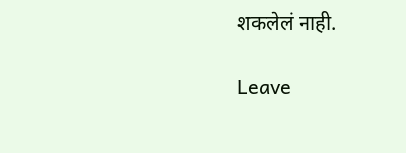शकलेलं नाही.

Leave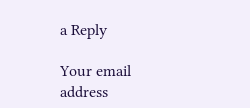a Reply

Your email address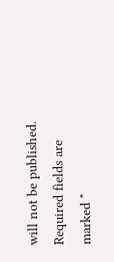will not be published. Required fields are marked *